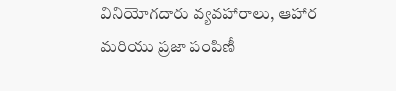వినియోగదారు వ్యవహారాలు, ఆహార మరియు ప్రజా పంపిణీ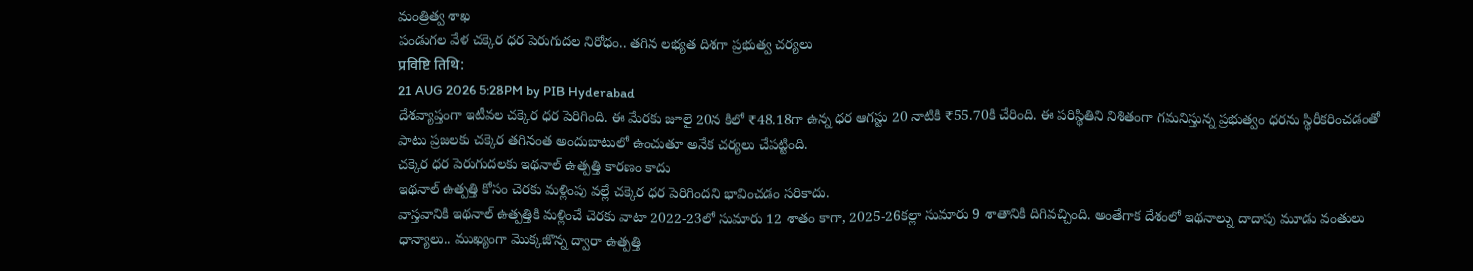మంత్రిత్వ శాఖ
పండుగల వేళ చక్కెర ధర పెరుగుదల నిరోధం.. తగిన లభ్యత దిశగా ప్రభుత్వ చర్యలు
प्रविष्टि तिथि:
21 AUG 2026 5:28PM by PIB Hyderabad
దేశవ్యాప్తంగా ఇటీవల చక్కెర ధర పెరిగింది. ఈ మేరకు జూలై 20న కిలో ₹48.18గా ఉన్న ధర ఆగస్టు 20 నాటికి ₹55.70కి చేరింది. ఈ పరిస్థితిని నిశితంగా గమనిస్తున్న ప్రభుత్వం ధరను స్థిరీకరించడంతో పాటు ప్రజలకు చక్కెర తగినంత అందుబాటులో ఉంచుతూ అనేక చర్యలు చేపట్టింది.
చక్కెర ధర పెరుగుదలకు ఇథనాల్ ఉత్పత్తి కారణం కాదు
ఇథనాల్ ఉత్పత్తి కోసం చెరకు మళ్లింపు వల్లే చక్కెర ధర పెరిగిందని భావించడం సరికాదు.
వాస్తవానికి ఇథనాల్ ఉత్పత్తికి మళ్లించే చెరకు వాటా 2022-23లో సుమారు 12 శాతం కాగా, 2025-26కల్లా సుమారు 9 శాతానికి దిగివచ్చింది. అంతేగాక దేశంలో ఇథనాల్ను దాదాపు మూడు వంతులు ధాన్యాలు.. ముఖ్యంగా మొక్కజొన్న ద్వారా ఉత్పత్తి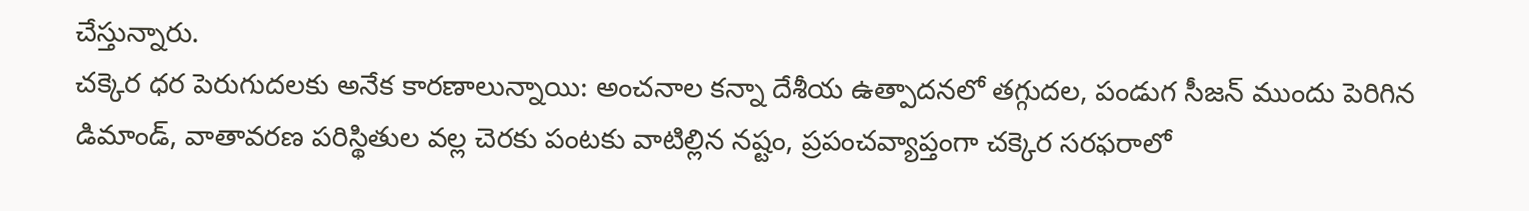చేస్తున్నారు.
చక్కెర ధర పెరుగుదలకు అనేక కారణాలున్నాయి: అంచనాల కన్నా దేశీయ ఉత్పాదనలో తగ్గుదల, పండుగ సీజన్ ముందు పెరిగిన డిమాండ్, వాతావరణ పరిస్థితుల వల్ల చెరకు పంటకు వాటిల్లిన నష్టం, ప్రపంచవ్యాప్తంగా చక్కెర సరఫరాలో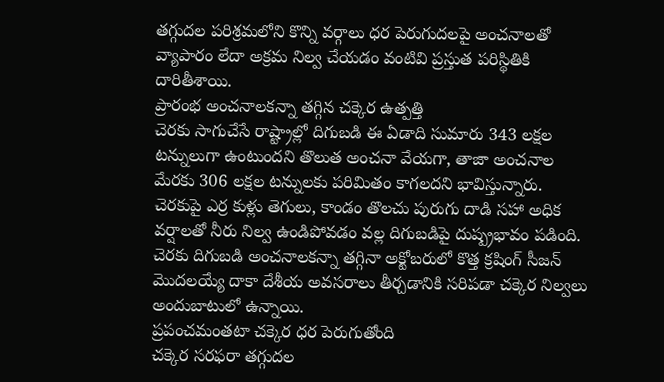తగ్గుదల పరిశ్రమలోని కొన్ని వర్గాలు ధర పెరుగుదలపై అంచనాలతో వ్యాపారం లేదా అక్రమ నిల్వ చేయడం వంటివి ప్రస్తుత పరిస్థితికి దారితీశాయి.
ప్రారంభ అంచనాలకన్నా తగ్గిన చక్కెర ఉత్పత్తి
చెరకు సాగుచేసే రాష్ట్రాల్లో దిగుబడి ఈ ఏడాది సుమారు 343 లక్షల టన్నులుగా ఉంటుందని తొలుత అంచనా వేయగా, తాజా అంచనాల మేరకు 306 లక్షల టన్నులకు పరిమితం కాగలదని భావిస్తున్నారు.
చెరకుపై ఎర్ర కుళ్లు తెగులు, కాండం తొలచు పురుగు దాడి సహా అధిక వర్షాలతో నీరు నిల్వ ఉండిపోవడం వల్ల దిగుబడిపై దుష్ప్రభావం పడింది.
చెరకు దిగుబడి అంచనాలకన్నా తగ్గినా అక్టోబరులో కొత్త క్రషింగ్ సీజన్ మొదలయ్యే దాకా దేశీయ అవసరాలు తీర్చడానికి సరిపడా చక్కెర నిల్వలు అందుబాటులో ఉన్నాయి.
ప్రపంచమంతటా చక్కెర ధర పెరుగుతోంది
చక్కెర సరఫరా తగ్గుదల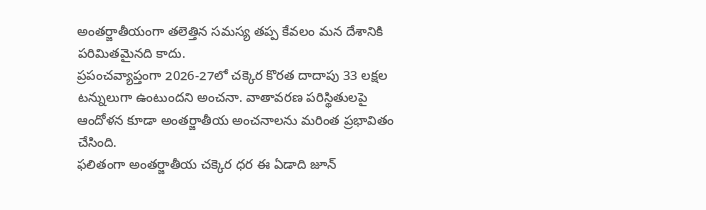అంతర్జాతీయంగా తలెత్తిన సమస్య తప్ప కేవలం మన దేశానికి పరిమితమైనది కాదు.
ప్రపంచవ్యాప్తంగా 2026-27లో చక్కెర కొరత దాదాపు 33 లక్షల టన్నులుగా ఉంటుందని అంచనా. వాతావరణ పరిస్థితులపై ఆందోళన కూడా అంతర్జాతీయ అంచనాలను మరింత ప్రభావితం చేసింది.
ఫలితంగా అంతర్జాతీయ చక్కెర ధర ఈ ఏడాది జూన్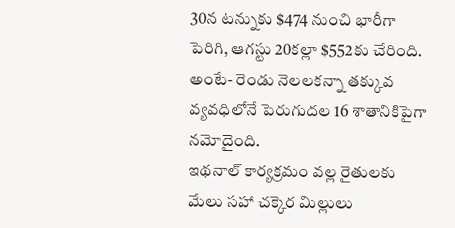30న టన్నుకు $474 నుంచి భారీగా పెరిగి, ఆగస్టు 20కల్లా $552కు చేరింది. అంటే- రెండు నెలలకన్నా తక్కువ వ్యవధిలోనే పెరుగుదల 16 శాతానికిపైగా నమోదైంది.
ఇథనాల్ కార్యక్రమం వల్ల రైతులకు మేలు సహా చక్కెర మిల్లులు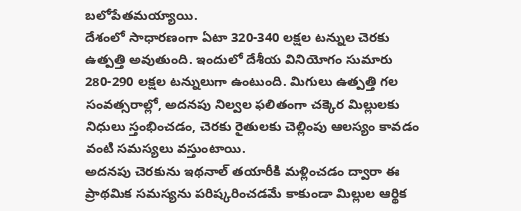బలోపేతమయ్యాయి.
దేశంలో సాధారణంగా ఏటా 320-340 లక్షల టన్నుల చెరకు ఉత్పత్తి అవుతుంది. ఇందులో దేశీయ వినియోగం సుమారు 280-290 లక్షల టన్నులుగా ఉంటుంది. మిగులు ఉత్పత్తి గల సంవత్సరాల్లో, అదనపు నిల్వల ఫలితంగా చక్కెర మిల్లులకు నిధులు స్తంభించడం, చెరకు రైతులకు చెల్లింపు ఆలస్యం కావడం వంటి సమస్యలు వస్తుంటాయి.
అదనపు చెరకును ఇథనాల్ తయారీకి మళ్లించడం ద్వారా ఈ ప్రాథమిక సమస్యను పరిష్కరించడమే కాకుండా మిల్లుల ఆర్థిక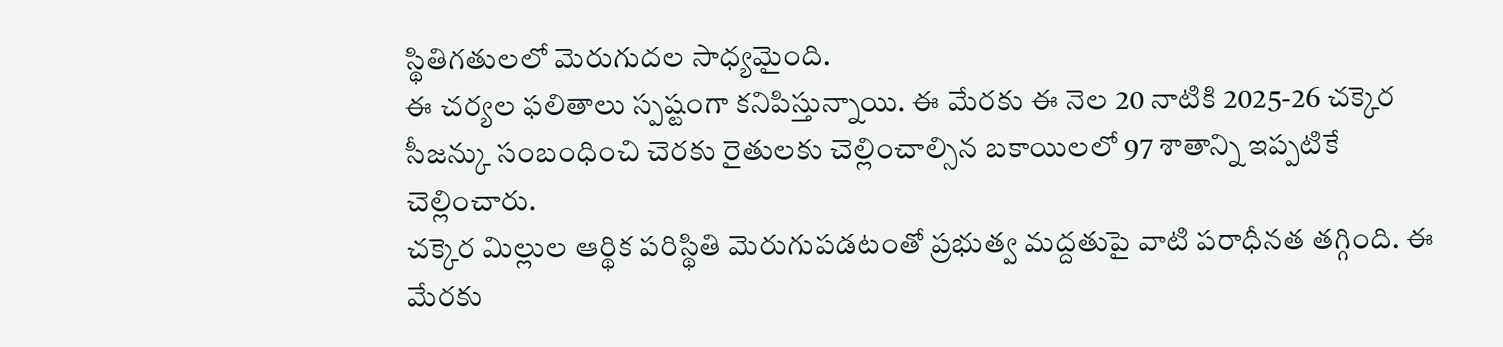స్థితిగతులలో మెరుగుదల సాధ్యమైంది.
ఈ చర్యల ఫలితాలు స్పష్టంగా కనిపిస్తున్నాయి. ఈ మేరకు ఈ నెల 20 నాటికి 2025-26 చక్కెర సీజన్కు సంబంధించి చెరకు రైతులకు చెల్లించాల్సిన బకాయిలలో 97 శాతాన్ని ఇప్పటికే చెల్లించారు.
చక్కెర మిల్లుల ఆర్థిక పరిస్థితి మెరుగుపడటంతో ప్రభుత్వ మద్దతుపై వాటి పరాధీనత తగ్గింది. ఈ మేరకు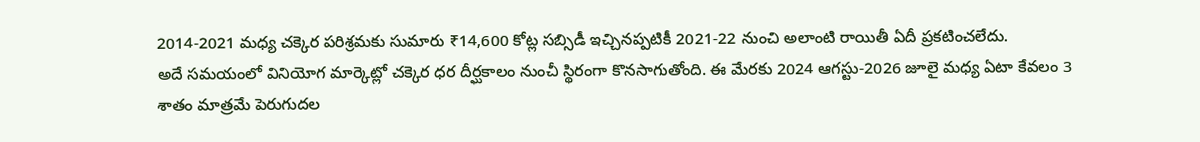2014-2021 మధ్య చక్కెర పరిశ్రమకు సుమారు ₹14,600 కోట్ల సబ్సిడీ ఇచ్చినప్పటికీ 2021-22 నుంచి అలాంటి రాయితీ ఏదీ ప్రకటించలేదు.
అదే సమయంలో వినియోగ మార్కెట్లో చక్కెర ధర దీర్ఘకాలం నుంచీ స్థిరంగా కొనసాగుతోంది. ఈ మేరకు 2024 ఆగస్టు-2026 జూలై మధ్య ఏటా కేవలం 3 శాతం మాత్రమే పెరుగుదల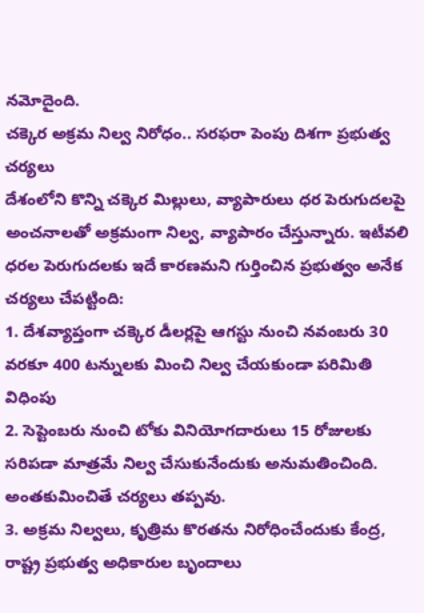నమోదైంది.
చక్కెర అక్రమ నిల్వ నిరోధం.. సరఫరా పెంపు దిశగా ప్రభుత్వ చర్యలు
దేశంలోని కొన్ని చక్కెర మిల్లులు, వ్యాపారులు ధర పెరుగుదలపై అంచనాలతో అక్రమంగా నిల్వ, వ్యాపారం చేస్తున్నారు. ఇటీవలి ధరల పెరుగుదలకు ఇదే కారణమని గుర్తించిన ప్రభుత్వం అనేక చర్యలు చేపట్టింది:
1. దేశవ్యాప్తంగా చక్కెర డీలర్లపై ఆగస్టు నుంచి నవంబరు 30 వరకూ 400 టన్నులకు మించి నిల్వ చేయకుండా పరిమితి విధింపు
2. సెప్టెంబరు నుంచి టోకు వినియోగదారులు 15 రోజులకు సరిపడా మాత్రమే నిల్వ చేసుకునేందుకు అనుమతించింది. అంతకుమించితే చర్యలు తప్పవు.
3. అక్రమ నిల్వలు, కృత్రిమ కొరతను నిరోధించేందుకు కేంద్ర, రాష్ట్ర ప్రభుత్వ అధికారుల బృందాలు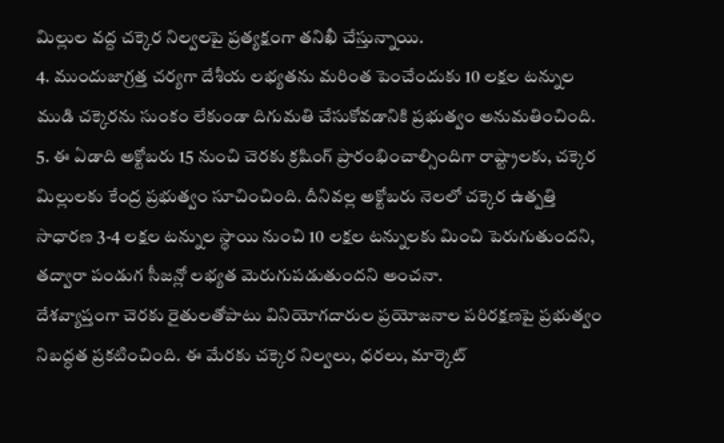మిల్లుల వద్ద చక్కెర నిల్వలపై ప్రత్యక్షంగా తనిఖీ చేస్తున్నాయి.
4. ముందుజాగ్రత్త చర్యగా దేశీయ లభ్యతను మరింత పెంచేందుకు 10 లక్షల టన్నుల ముడి చక్కెరను సుంకం లేకుండా దిగుమతి చేసుకోవడానికి ప్రభుత్వం అనుమతించింది.
5. ఈ ఏడాది అక్టోబరు 15 నుంచి చెరకు క్రషింగ్ ప్రారంభించాల్సిందిగా రాష్ట్రాలకు, చక్కెర మిల్లులకు కేంద్ర ప్రభుత్వం సూచించింది. దీనివల్ల అక్టోబరు నెలలో చక్కెర ఉత్పత్తి సాధారణ 3-4 లక్షల టన్నుల స్థాయి నుంచి 10 లక్షల టన్నులకు మించి పెరుగుతుందని, తద్వారా పండుగ సీజన్లో లభ్యత మెరుగుపడుతుందని అంచనా.
దేశవ్యాప్తంగా చెరకు రైతులతోపాటు వినియోగదారుల ప్రయోజనాల పరిరక్షణపై ప్రభుత్వం నిబద్ధత ప్రకటించింది. ఈ మేరకు చక్కెర నిల్వలు, ధరలు, మార్కెట్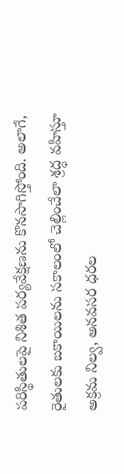పరిస్థితులపై నిశిత పర్యవేక్షణను కొనసాగిస్తోంది. అలాగే, రైతులకు బకాయిలను సకాలంలో చెల్లించేలా శ్రద్ధ వహిస్తూ అక్రమ నిల్వ, అనవసర ధరల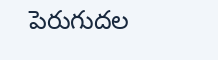పెరుగుదల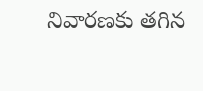నివారణకు తగిన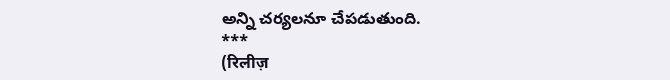అన్ని చర్యలనూ చేపడుతుంది.
***
(रिलीज़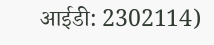आईडी: 2302114)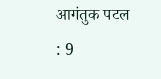आगंतुक पटल : 9